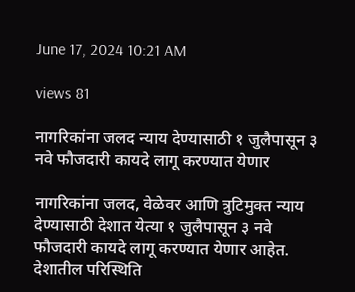June 17, 2024 10:21 AM

views 81

नागरिकांना जलद न्याय देण्यासाठी १ जुलैपासून ३ नवे फौजदारी कायदे लागू करण्यात येणार

नागरिकांना जलद, वेळेवर आणि त्रुटिमुक्त न्याय देण्यासाठी देशात येत्या १ जुलैपासून ३ नवे फौजदारी कायदे लागू करण्यात येणार आहेत. देशातील परिस्थिति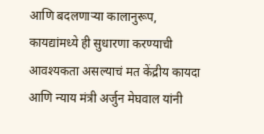आणि बदलणाऱ्या कालानुरूप, कायद्यांमध्ये ही सुधारणा करण्याची आवश्यकता असल्याचं मत केंद्रीय कायदा आणि न्याय मंत्री अर्जुन मेघवाल यांनी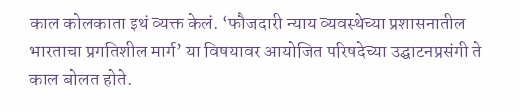काल कोलकाता इथं व्यक्त केलं. ‘फौजदारी न्याय व्यवस्थेच्या प्रशासनातील भारताचा प्रगतिशील मार्ग’ या विषयावर आयोजित परिषदेच्या उद्घाटनप्रसंगी ते काल बोलत होते.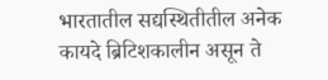भारतातील सद्यस्थितीतील अनेक कायदे ब्रिटिशकालीन असून ते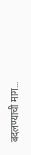बदलण्याची माग...